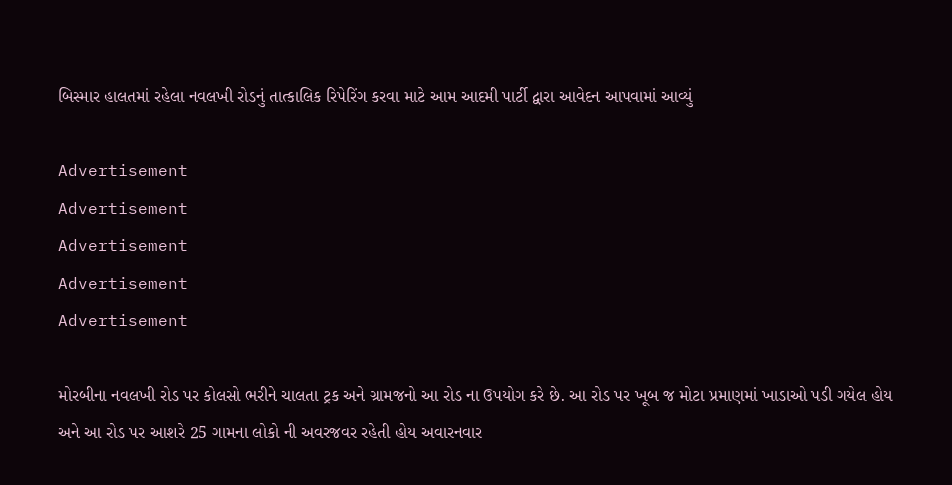બિસ્માર હાલતમાં રહેલા નવલખી રોડનું તાત્કાલિક રિપેરિંગ કરવા માટે આમ આદમી પાર્ટી દ્વારા આવેદન આપવામાં આવ્યું

Advertisement
Advertisement
Advertisement
Advertisement
Advertisement

મોરબીના નવલખી રોડ પર કોલસો ભરીને ચાલતા ટ્રક અને ગ્રામજનો આ રોડ ના ઉપયોગ કરે છે. આ રોડ પર ખૂબ જ મોટા પ્રમાણમાં ખાડાઓ પડી ગયેલ હોય અને આ રોડ પર આશરે 25 ગામના લોકો ની અવરજવર રહેતી હોય અવારનવાર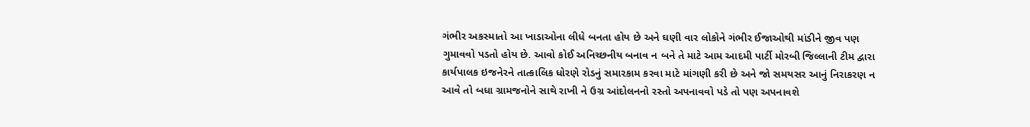ગંભીર અકસ્માતો આ ખાડાઓના લીધે બનતા હોય છે અને ઘણી વાર લોકોને ગંભીર ઈજાઓથી માંડીને જીવ પણ ગુમાવવો પડતો હોય છે. આવો કોઈ અનિચ્છનીય બનાવ ન બને તે માટે આમ આદમી પાર્ટી મોરબી જિલ્લાની ટીમ દ્વારા કાર્યપાલક ઇજનેરને તાત્કાલિક ધોરણે રોડનું સમારકામ કરવા માટે માંગણી કરી છે અને જો સમયસર આનું નિરાકરણ ન આવે તો બધા ગ્રામજનોને સાથે રાખી ને ઉગ્ર આંદોલનનો રસ્તો અપનાવવો પડે તો પણ અપનાવશે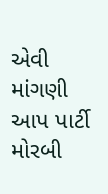એવી માંગણી આપ પાર્ટી મોરબી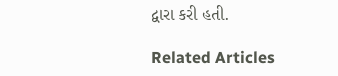દ્વારા કરી હતી.

Related Articles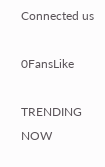Connected us

0FansLike

TRENDING NOW